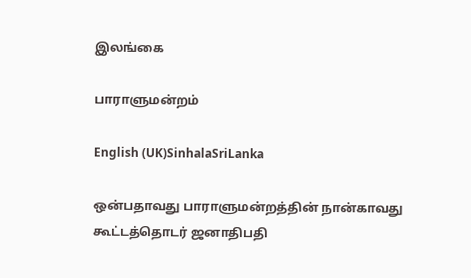இலங்கை

பாராளுமன்றம்

English (UK)SinhalaSriLanka

ஒன்பதாவது பாராளுமன்றத்தின் நான்காவது கூட்டத்தொடர் ஜனாதிபதி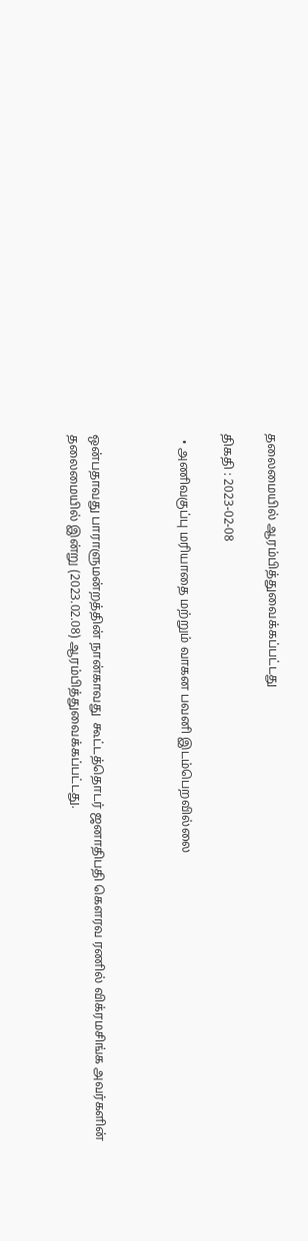தலைமையில் ஆரம்பித்துவைக்கப்பட்டது

திகதி : 2023-02-08

  • அணிவகுப்பு மரியாதை மற்றும் வாகன பவனி இடம்பெறவில்லை



ஒன்பதாவது பாராளுமன்றத்தின் நான்காவது  கூட்டத்தொடர் ஜனாதிபதி கௌரவ ரணில் விக்ரமசிங்க அவர்களின் தலைமையில் இன்று (2023.02.08) ஆரம்பித்துவைக்கப்பட்டது.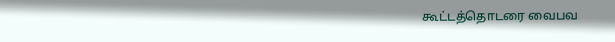கூட்டத்தொடரை வைபவ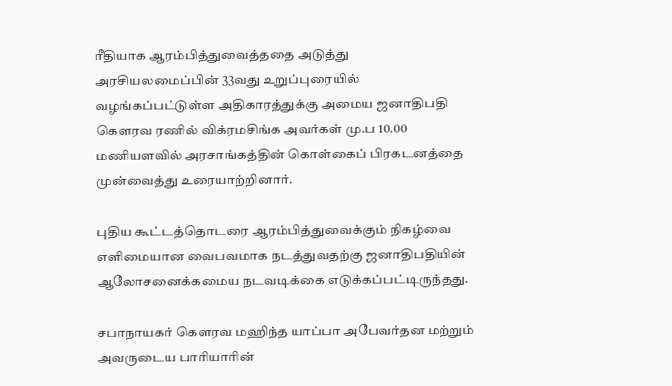ரீதியாக ஆரம்பித்துவைத்ததை அடுத்து அரசியலமைப்பின் 33வது உறுப்புரையில் வழங்கப்பட்டுள்ள அதிகாரத்துக்கு அமைய ஜனாதிபதி கௌரவ ரணில் விக்ரமசிங்க அவர்கள் மு.ப 10.00 மணியளவில் அரசாங்கத்தின் கொள்கைப் பிரகடனத்தை முன்வைத்து உரையாற்றினார்.

புதிய கூட்டத்தொடரை ஆரம்பித்துவைக்கும் நிகழ்வை எளிமையான வைபவமாக நடத்துவதற்கு ஜனாதிபதியின் ஆலோசனைக்கமைய நடவடிக்கை எடுக்கப்பட்டிருந்தது.

சபாநாயகர் கௌரவ மஹிந்த யாப்பா அபேவர்தன மற்றும் அவருடைய பாரியாரின்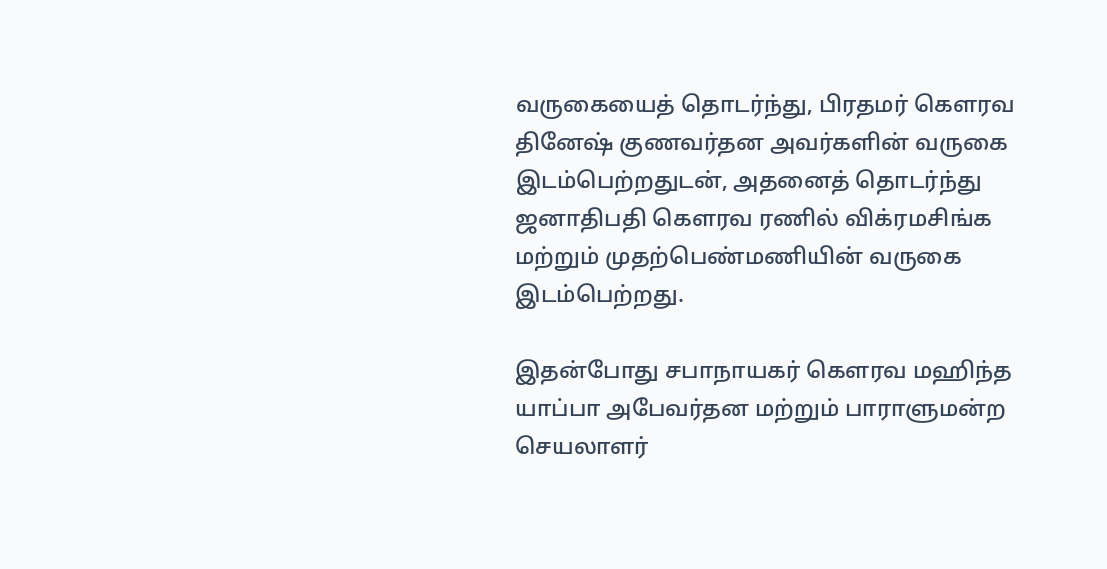வருகையைத் தொடர்ந்து, பிரதமர் கௌரவ தினேஷ் குணவர்தன அவர்களின் வருகை இடம்பெற்றதுடன், அதனைத் தொடர்ந்து ஜனாதிபதி கௌரவ ரணில் விக்ரமசிங்க மற்றும் முதற்பெண்மணியின் வருகை இடம்பெற்றது.

இதன்போது சபாநாயகர் கௌரவ மஹிந்த யாப்பா அபேவர்தன மற்றும் பாராளுமன்ற செயலாளர்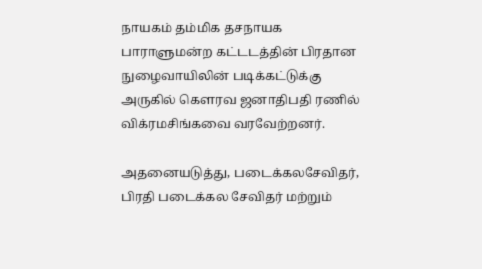நாயகம் தம்மிக தசநாயக பாராளுமன்ற கட்டடத்தின் பிரதான நுழைவாயிலின் படிக்கட்டுக்கு அருகில் கௌரவ ஜனாதிபதி ரணில் விக்ரமசிங்கவை வரவேற்றனர்.

அதனையடுத்து, படைக்கலசேவிதர், பிரதி படைக்கல சேவிதர் மற்றும்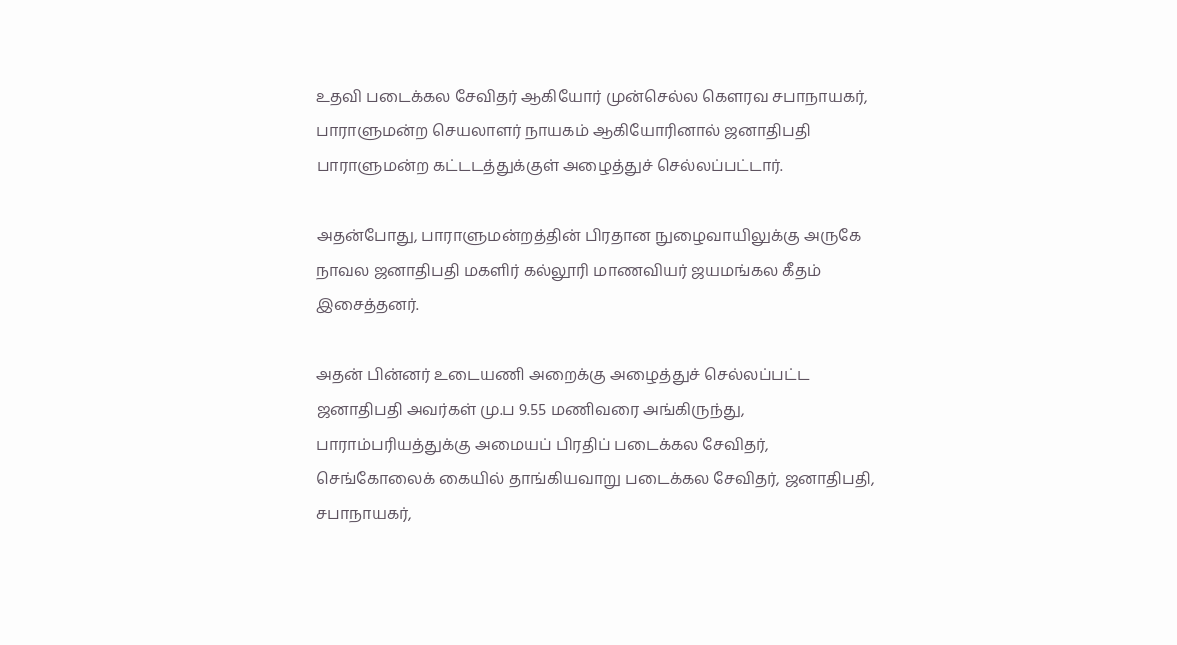உதவி படைக்கல சேவிதர் ஆகியோர் முன்செல்ல கௌரவ சபாநாயகர், பாராளுமன்ற செயலாளர் நாயகம் ஆகியோரினால் ஜனாதிபதி பாராளுமன்ற கட்டடத்துக்குள் அழைத்துச் செல்லப்பட்டார்.

அதன்போது, பாராளுமன்றத்தின் பிரதான நுழைவாயிலுக்கு அருகே நாவல ஜனாதிபதி மகளிர் கல்லூரி மாணவியர் ஜயமங்கல கீதம் இசைத்தனர்.

அதன் பின்னர் உடையணி அறைக்கு அழைத்துச் செல்லப்பட்ட ஜனாதிபதி அவர்கள் மு.ப 9.55 மணிவரை அங்கிருந்து, பாராம்பரியத்துக்கு அமையப் பிரதிப் படைக்கல சேவிதர், செங்கோலைக் கையில் தாங்கியவாறு படைக்கல சேவிதர், ஜனாதிபதி, சபாநாயகர்,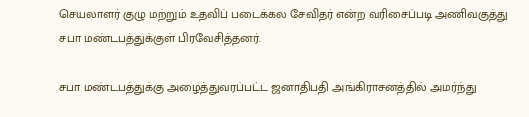செயலாளர் குழு மற்றும் உதவிப் படைக்கல சேவிதர் என்ற வரிசைப்படி அணிவகுத்து சபா மண்டபத்துக்குள் பிரவேசித்தனர்.

சபா மண்டபத்துக்கு அழைத்துவரப்பட்ட ஜனாதிபதி அங்கிராசனத்தில் அமர்ந்து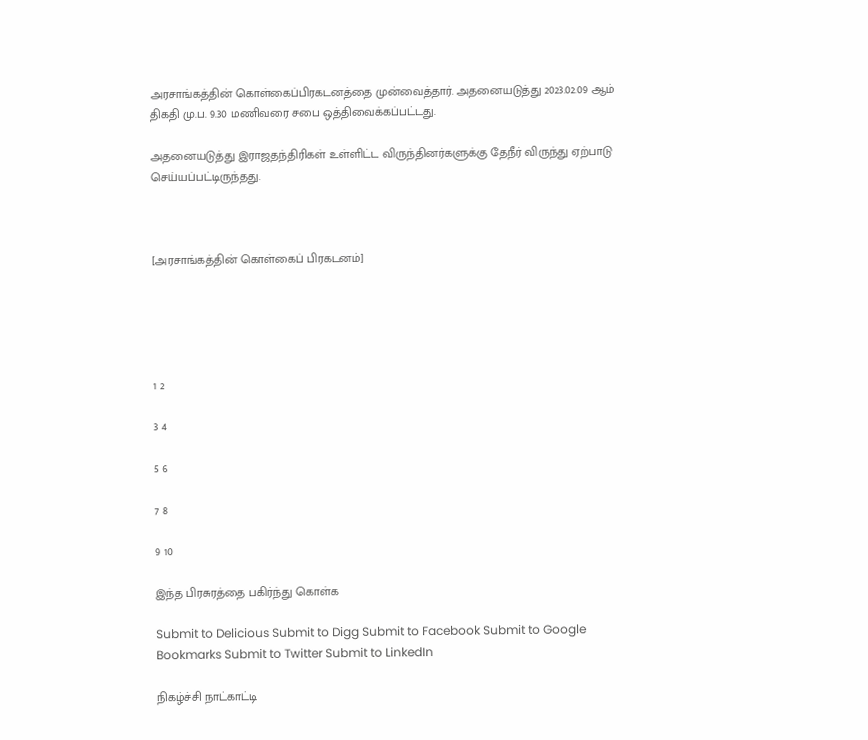அரசாங்கத்தின் கொள்கைப்பிரகடனத்தை முன்வைத்தார். அதனையடுத்து 2023.02.09 ஆம் திகதி மு.ப. 9.30 மணிவரை சபை ஒத்திவைக்கப்பட்டது.

அதனையடுத்து இராஜதந்திரிகள் உள்ளிட்ட விருந்தினர்களுக்கு தேநீர் விருந்து ஏற்பாடு செய்யப்பட்டிருந்தது.



[அரசாங்கத்தின் கொள்கைப் பிரகடனம்]





1 2

3 4

5 6

7 8

9 10

இந்த பிரசுரத்தை பகிர்ந்து கொள்க

Submit to Delicious Submit to Digg Submit to Facebook Submit to Google Bookmarks Submit to Twitter Submit to LinkedIn

நிகழ்ச்சி நாட்காட்டி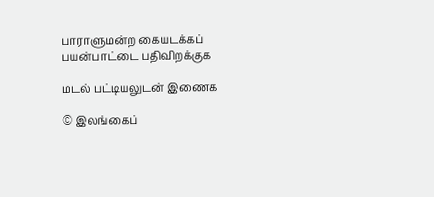பாராளுமன்ற கையடக்கப் பயன்பாட்டை பதிவிறக்குக

மடல் பட்டியலுடன் இணைக

© இலங்கைப்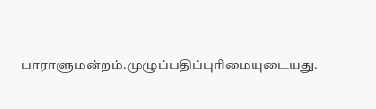பாராளுமன்றம்.முழுப்பதிப்புரிமையுடையது.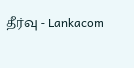தீர்வு - Lankacom